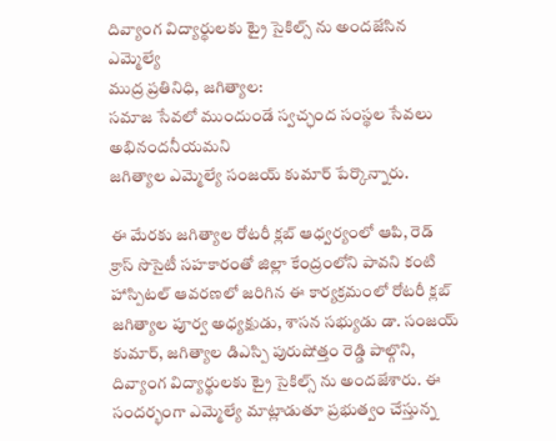దివ్యాంగ విద్యార్థులకు ట్రై సైకిల్స్ ను అందజేసిన ఎమ్మెల్యే
ముద్ర ప్రతినిధి, జగిత్యాల:
సమాజ సేవలో ముందుండే స్వచ్ఛంద సంస్థల సేవలు అభినందనీయమని
జగిత్యాల ఎమ్మెల్యే సంజయ్ కుమార్ పేర్కొన్నారు.

ఈ మేరకు జగిత్యాల రోటరీ క్లబ్ ఆధ్వర్యంలో ఆపి, రెడ్ క్రాస్ సొసైటీ సహకారంతో జిల్లా కేంద్రంలోని పావని కంటి హాస్పిటల్ ఆవరణలో జరిగిన ఈ కార్యక్రమంలో రోటరీ క్లబ్ జగిత్యాల పూర్వ అధ్యక్షుడు, శాసన సభ్యుడు డా. సంజయ్ కుమార్, జగిత్యాల డిఎస్పి పురుషోత్తం రెడ్డి పాల్గొని, దివ్యాంగ విద్యార్థులకు ట్రై సైకిల్స్ ను అందజేశారు. ఈ సందర్భంగా ఎమ్మెల్యే మాట్లాడుతూ ప్రభుత్వం చేస్తున్న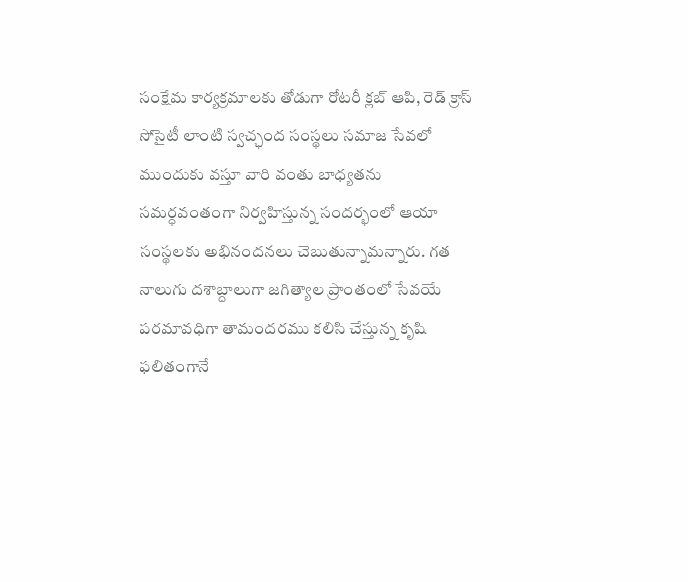సంక్షేమ కార్యక్రమాలకు తోడుగా రోటరీ క్లబ్ ఆపి, రెడ్ క్రాస్ సోసైటీ లాంటి స్వచ్ఛంద సంస్థలు సమాజ సేవలో ముందుకు వస్తూ వారి వంతు బాధ్యతను సమర్ధవంతంగా నిర్వహిస్తున్న సందర్భంలో ఆయా సంస్థలకు అభినందనలు చెబుతున్నామన్నారు. గత నాలుగు దశాబ్దాలుగా జగిత్యాల ప్రాంతంలో సేవయే పరమావధిగా తామందరము కలిసి చేస్తున్న కృషి ఫలితంగానే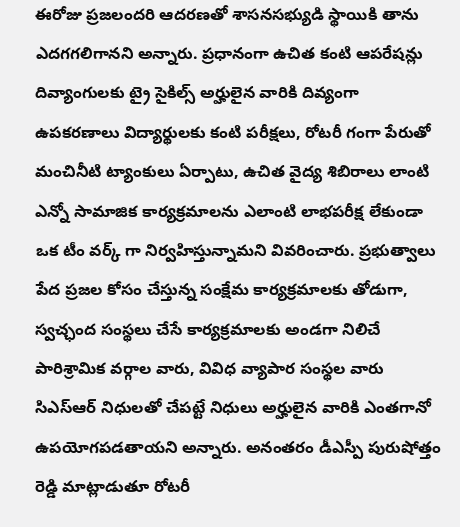ఈరోజు ప్రజలందరి ఆదరణతో శాసనసభ్యుడి స్థాయికి తాను ఎదగగలిగానని అన్నారు. ప్రధానంగా ఉచిత కంటి ఆపరేషన్లు దివ్యాంగులకు ట్రై సైకిల్స్ అర్హులైన వారికి దివ్యంగా ఉపకరణాలు విద్యార్థులకు కంటి పరీక్షలు, రోటరీ గంగా పేరుతో మంచినీటి ట్యాంకులు ఏర్పాటు, ఉచిత వైద్య శిబిరాలు లాంటి ఎన్నో సామాజిక కార్యక్రమాలను ఎలాంటి లాభపరీక్ష లేకుండా ఒక టీం వర్క్ గా నిర్వహిస్తున్నామని వివరించారు. ప్రభుత్వాలు పేద ప్రజల కోసం చేస్తున్న సంక్షేమ కార్యక్రమాలకు తోడుగా, స్వచ్ఛంద సంస్థలు చేసే కార్యక్రమాలకు అండగా నిలిచే పారిశ్రామిక వర్గాల వారు, వివిధ వ్యాపార సంస్థల వారు సిఎస్ఆర్ నిధులతో చేపట్టే నిధులు అర్హులైన వారికి ఎంతగానో ఉపయోగపడతాయని అన్నారు. అనంతరం డీఎస్పీ పురుషోత్తం రెడ్డి మాట్లాడుతూ రోటరీ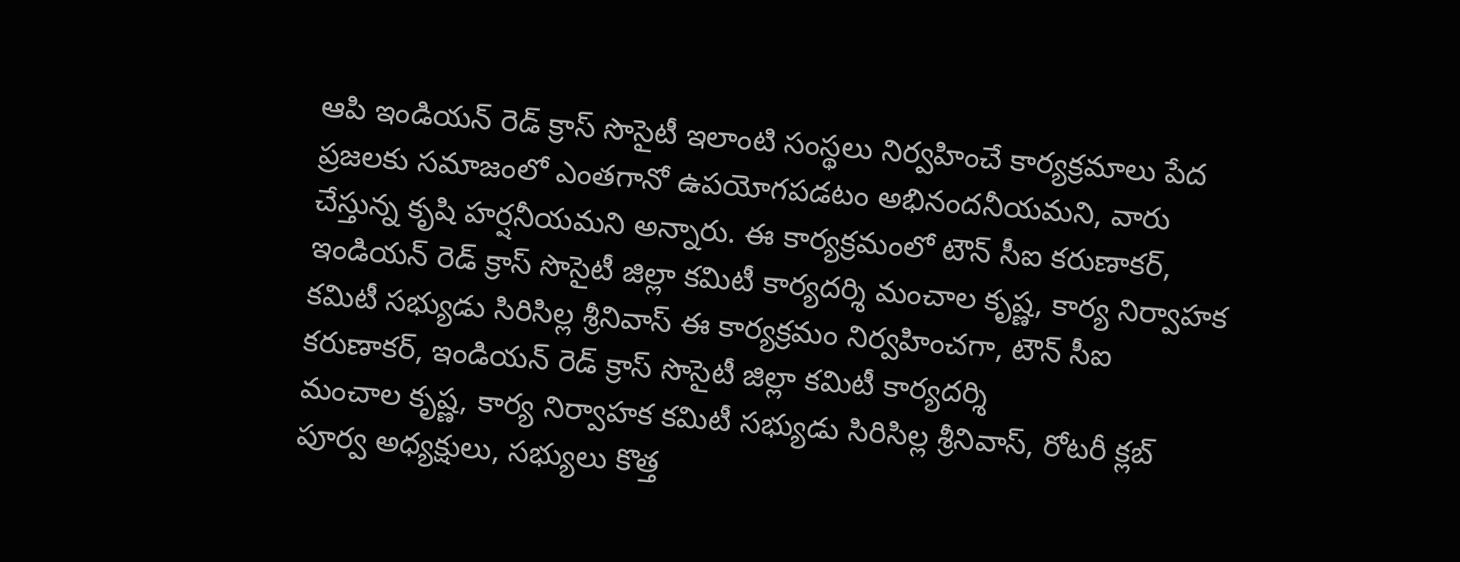ఆపి ఇండియన్ రెడ్ క్రాస్ సొసైటీ ఇలాంటి సంస్థలు నిర్వహించే కార్యక్రమాలు పేద ప్రజలకు సమాజంలో ఎంతగానో ఉపయోగపడటం అభినందనీయమని, వారు చేస్తున్న కృషి హర్షనీయమని అన్నారు. ఈ కార్యక్రమంలో టౌన్ సీఐ కరుణాకర్, ఇండియన్ రెడ్ క్రాస్ సొసైటీ జిల్లా కమిటీ కార్యదర్శి మంచాల కృష్ణ, కార్య నిర్వాహక కమిటీ సభ్యుడు సిరిసిల్ల శ్రీనివాస్ ఈ కార్యక్రమం నిర్వహించగా, టౌన్ సీఐ కరుణాకర్, ఇండియన్ రెడ్ క్రాస్ సొసైటీ జిల్లా కమిటీ కార్యదర్శి
మంచాల కృష్ణ, కార్య నిర్వాహక కమిటీ సభ్యుడు సిరిసిల్ల శ్రీనివాస్, రోటరీ క్లబ్ పూర్వ అధ్యక్షులు, సభ్యులు కొత్త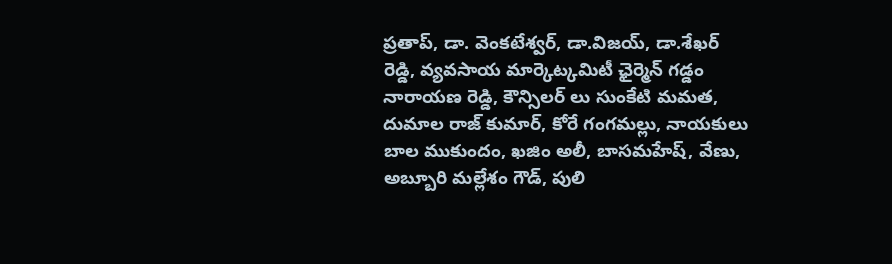ప్రతాప్, డా. వెంకటేశ్వర్, డా.విజయ్, డా.శేఖర్ రెడ్డి, వ్యవసాయ మార్కెట్కమిటీ ఛైర్మెన్ గడ్డం నారాయణ రెడ్డి, కౌన్సిలర్ లు సుంకేటి మమత, దుమాల రాజ్ కుమార్, కోరే గంగమల్లు, నాయకులు బాల ముకుందం, ఖజిం అలీ, బాసమహేష్, వేణు, అబ్బూరి మల్లేశం గౌడ్, పులి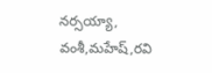నర్సయ్యా, వంశీ,మహేష్,రవి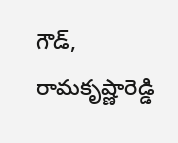గౌడ్, రామకృష్ణారెడ్డి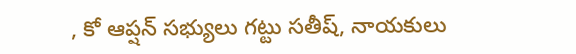, కో ఆప్షన్ సభ్యులు గట్టు సతీష్, నాయకులు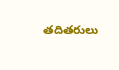తదితరులు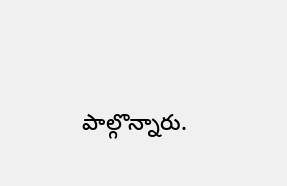పాల్గొన్నారు.